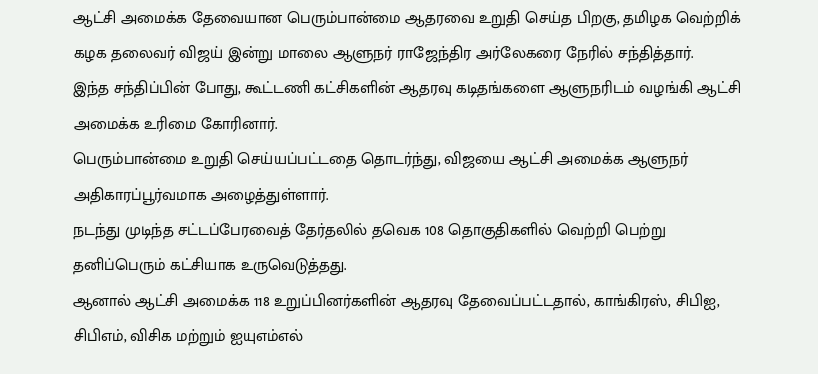ஆட்சி அமைக்க தேவையான பெரும்பான்மை ஆதரவை உறுதி செய்த பிறகு, தமிழக வெற்றிக் கழக தலைவர் விஜய் இன்று மாலை ஆளுநர் ராஜேந்திர அர்லேகரை நேரில் சந்தித்தார்.
இந்த சந்திப்பின் போது, கூட்டணி கட்சிகளின் ஆதரவு கடிதங்களை ஆளுநரிடம் வழங்கி ஆட்சி அமைக்க உரிமை கோரினார்.
பெரும்பான்மை உறுதி செய்யப்பட்டதை தொடர்ந்து, விஜயை ஆட்சி அமைக்க ஆளுநர் அதிகாரப்பூர்வமாக அழைத்துள்ளார்.
நடந்து முடிந்த சட்டப்பேரவைத் தேர்தலில் தவெக 108 தொகுதிகளில் வெற்றி பெற்று தனிப்பெரும் கட்சியாக உருவெடுத்தது.
ஆனால் ஆட்சி அமைக்க 118 உறுப்பினர்களின் ஆதரவு தேவைப்பட்டதால், காங்கிரஸ், சிபிஐ, சிபிஎம், விசிக மற்றும் ஐயுஎம்எல்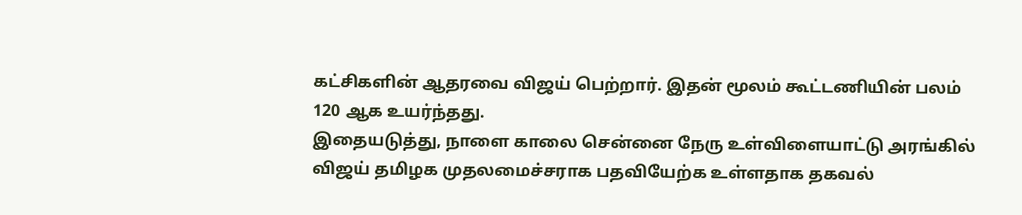கட்சிகளின் ஆதரவை விஜய் பெற்றார். இதன் மூலம் கூட்டணியின் பலம் 120 ஆக உயர்ந்தது.
இதையடுத்து, நாளை காலை சென்னை நேரு உள்விளையாட்டு அரங்கில் விஜய் தமிழக முதலமைச்சராக பதவியேற்க உள்ளதாக தகவல்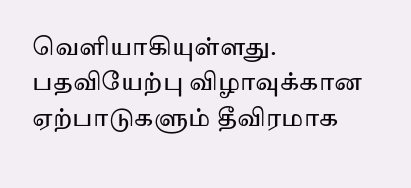வெளியாகியுள்ளது.
பதவியேற்பு விழாவுக்கான ஏற்பாடுகளும் தீவிரமாக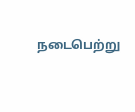நடைபெற்று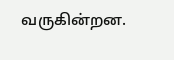வருகின்றன.